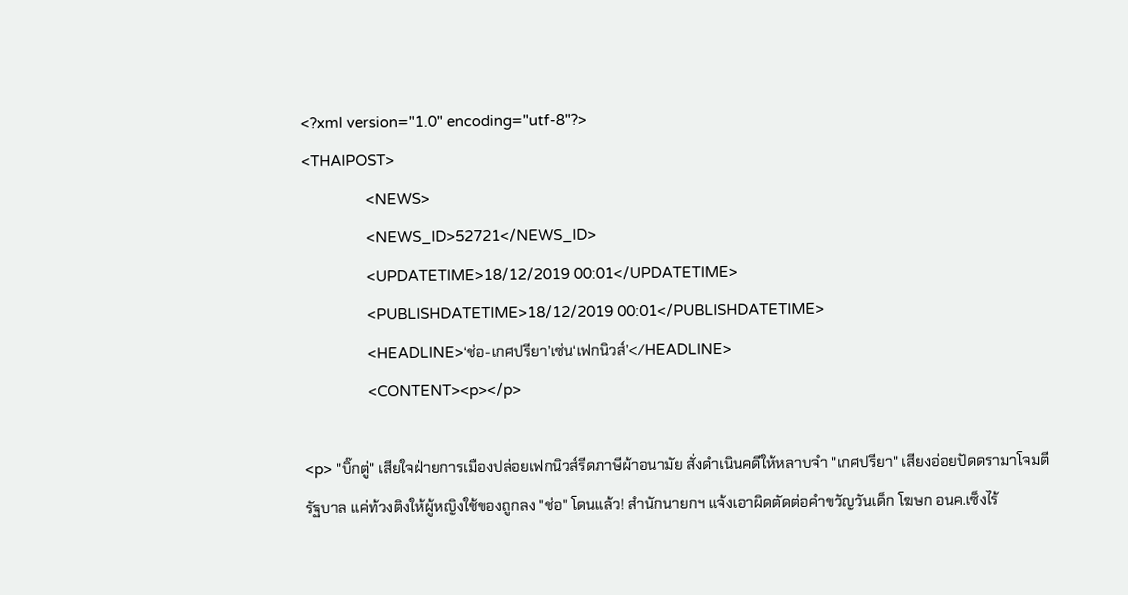<?xml version="1.0" encoding="utf-8"?>
<THAIPOST>
                <NEWS>
                <NEWS_ID>52721</NEWS_ID>
                <UPDATETIME>18/12/2019 00:01</UPDATETIME>
                <PUBLISHDATETIME>18/12/2019 00:01</PUBLISHDATETIME>
                <HEADLINE>‘ช่อ-เกศปรียา’เซ่น‘เฟกนิวส์’</HEADLINE>
                <CONTENT><p></p>

<p> "บิ๊กตู่" เสียใจฝ่ายการเมืองปล่อยเฟกนิวส์รีดภาษีผ้าอนามัย สั่งดำเนินคดีให้หลาบจำ "เกศปรียา" เสียงอ่อยปัดดรามาโจมตีรัฐบาล แค่ท้วงติงให้ผู้หญิงใช้ของถูกลง "ช่อ" โดนแล้ว! สำนักนายกฯ แจ้งเอาผิดตัดต่อคำขวัญวันเด็ก โฆษก อนค.เซ็งไร้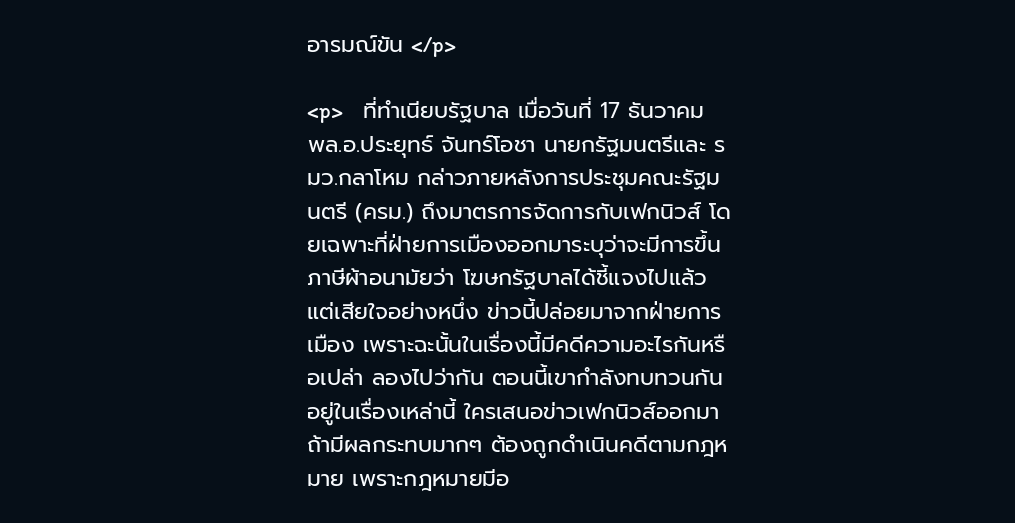อารมณ์ขัน </p>

<p>    ที่ทำเนียบรัฐบาล เมื่อวันที่ 17 ธันวาคม พล.อ.ประยุทธ์ จันทร์โอชา นายกรัฐมนตรีและ รมว.กลาโหม กล่าวภายหลังการประชุมคณะรัฐมนตรี (ครม.) ถึงมาตรการจัดการกับเฟกนิวส์ โดยเฉพาะที่ฝ่ายการเมืองออกมาระบุว่าจะมีการขึ้นภาษีผ้าอนามัยว่า โฆษกรัฐบาลได้ชี้แจงไปแล้ว แต่เสียใจอย่างหนึ่ง ข่าวนี้ปล่อยมาจากฝ่ายการเมือง เพราะฉะนั้นในเรื่องนี้มีคดีความอะไรกันหรือเปล่า ลองไปว่ากัน ตอนนี้เขากำลังทบทวนกันอยู่ในเรื่องเหล่านี้ ใครเสนอข่าวเฟกนิวส์ออกมา ถ้ามีผลกระทบมากๆ ต้องถูกดำเนินคดีตามกฎหมาย เพราะกฎหมายมีอ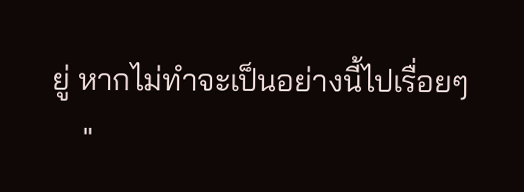ยู่ หากไม่ทำจะเป็นอย่างนี้ไปเรื่อยๆ
    "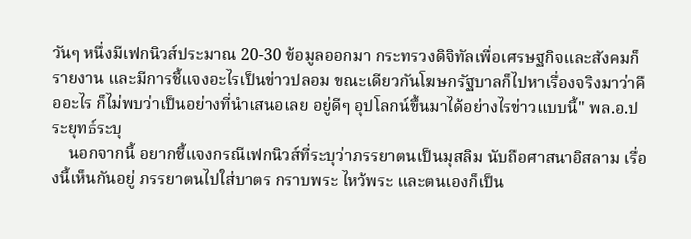วันๆ หนึ่งมีเฟกนิวส์ประมาณ 20-30 ข้อมูลออกมา กระทรวงดิจิทัลเพื่อเศรษฐกิจและสังคมก็รายงาน และมีการชี้แจงอะไรเป็นข่าวปลอม ขณะเดียวกันโฆษกรัฐบาลก็ไปหาเรื่องจริงมาว่าคืออะไร ก็ไม่พบว่าเป็นอย่างที่นำเสนอเลย อยู่ดีๆ อุปโลกน์ขึ้นมาได้อย่างไรข่าวแบบนี้" พล.อ.ประยุทธ์ระบุ
    นอกจากนี้ อยากชี้แจงกรณีเฟกนิวส์ที่ระบุว่าภรรยาตนเป็นมุสลิม นับถือศาสนาอิสลาม เรื่องนี้เห็นกันอยู่ ภรรยาตนไปใส่บาตร กราบพระ ไหว้พระ และตนเองก็เป็น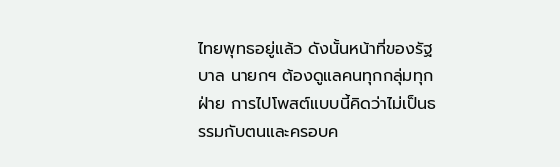ไทยพุทธอยู่แล้ว ดังนั้นหน้าที่ของรัฐบาล นายกฯ ต้องดูแลคนทุกกลุ่มทุกฝ่าย การไปโพสต์แบบนี้คิดว่าไม่เป็นธรรมกับตนและครอบค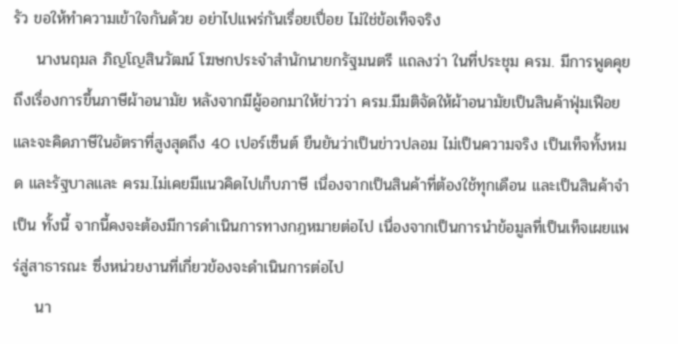รัว ขอให้ทำความเข้าใจกันด้วย อย่าไปแพร่กันเรื่อยเปื่อย ไม่ใช่ข้อเท็จจริง
    นางนฤมล ภิญโญสินวัฒน์ โฆษกประจำสำนักนายกรัฐมนตรี แถลงว่า ในที่ประชุม ครม. มีการพูดคุยถึงเรื่องการขึ้นภาษีผ้าอนามัย หลังจากมีผู้ออกมาให้ข่าวว่า ครม.มีมติจัดให้ผ้าอนามัยเป็นสินค้าฟุ่มเฟือยและจะคิดภาษีในอัตราที่สูงสุดถึง 40 เปอร์เซ็นต์ ยืนยันว่าเป็นข่าวปลอม ไม่เป็นความจริง เป็นเท็จทั้งหมด และรัฐบาลและ ครม.ไม่เคยมีแนวคิดไปเก็บภาษี เนื่องจากเป็นสินค้าที่ต้องใช้ทุกเดือน และเป็นสินค้าจำเป็น ทั้งนี้ จากนี้คงจะต้องมีการดำเนินการทางกฎหมายต่อไป เนื่องจากเป็นการนำข้อมูลที่เป็นเท็จเผยแพร่สู่สาธารณะ ซึ่งหน่วยงานที่เกี่ยวข้องจะดำเนินการต่อไป
    นา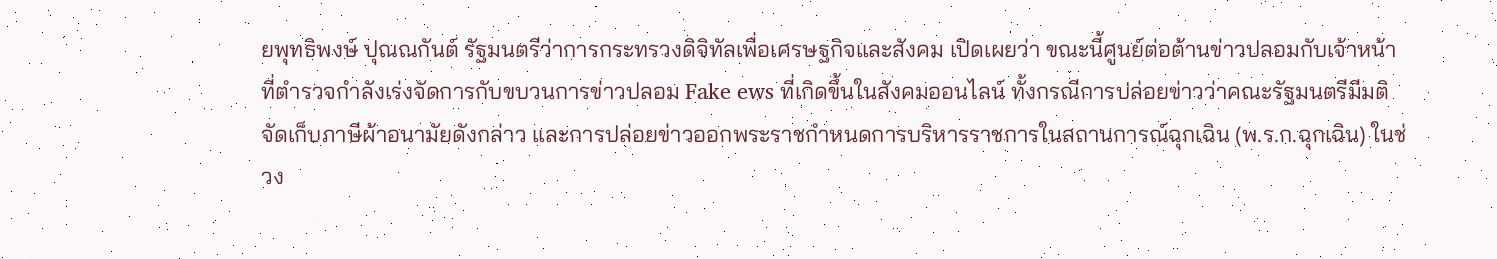ยพุทธิพงษ์ ปุณณกันต์ รัฐมนตรีว่าการกระทรวงดิจิทัลเพื่อเศรษฐกิจและสังคม เปิดเผยว่า ขณะนี้ศูนย์ต่อต้านข่าวปลอมกับเจ้าหน้าที่ตำรวจกำลังเร่งจัดการกับขบวนการข่าวปลอม Fake ews ที่เกิดขึ้นในสังคมออนไลน์ ทั้งกรณีการปล่อยข่าวว่าคณะรัฐมนตรีมีมติจัดเก็บภาษีผ้าอนามัยดังกล่าว และการปล่อยข่าวออกพระราชกำหนดการบริหารราชการในสถานการณ์ฉุกเฉิน (พ.ร.ก.ฉุกเฉิน) ในช่วง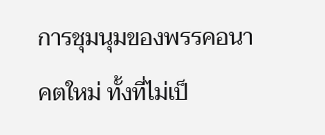การชุมนุมของพรรคอนาคตใหม่ ทั้งที่ไม่เป็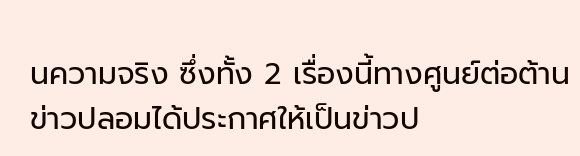นความจริง ซึ่งทั้ง 2 เรื่องนี้ทางศูนย์ต่อต้านข่าวปลอมได้ประกาศให้เป็นข่าวป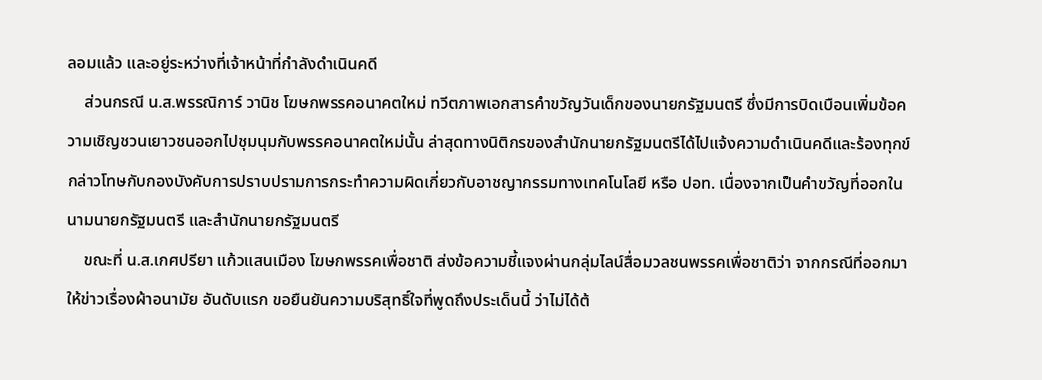ลอมแล้ว และอยู่ระหว่างที่เจ้าหน้าที่กำลังดำเนินคดี
    ส่วนกรณี น.ส.พรรณิการ์ วานิช โฆษกพรรคอนาคตใหม่ ทวีตภาพเอกสารคำขวัญวันเด็กของนายกรัฐมนตรี ซึ่งมีการบิดเบือนเพิ่มข้อความเชิญชวนเยาวชนออกไปชุมนุมกับพรรคอนาคตใหม่นั้น ล่าสุดทางนิติกรของสำนักนายกรัฐมนตรีได้ไปแจ้งความดำเนินคดีและร้องทุกข์กล่าวโทษกับกองบังคับการปราบปรามการกระทำความผิดเกี่ยวกับอาชญากรรมทางเทคโนโลยี หรือ ปอท. เนื่องจากเป็นคำขวัญที่ออกในนามนายกรัฐมนตรี และสำนักนายกรัฐมนตรี
    ขณะที่ น.ส.เกศปรียา แก้วแสนเมือง โฆษกพรรคเพื่อชาติ ส่งข้อความชี้แจงผ่านกลุ่มไลน์สื่อมวลชนพรรคเพื่อชาติว่า จากกรณีที่ออกมาให้ข่าวเรื่องผ้าอนามัย อันดับแรก ขอยืนยันความบริสุทธิ์ใจที่พูดถึงประเด็นนี้ ว่าไม่ได้ต้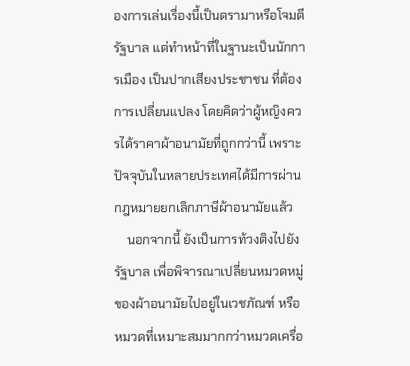องการเล่นเรื่องนี้เป็นดรามาหรือโจมตีรัฐบาล แต่ทำหน้าที่ในฐานะเป็นนักการเมือง เป็นปากเสียงประชาชน ที่ต้องการเปลี่ยนแปลง โดยคิดว่าผู้หญิงควรได้ราคาผ้าอนามัยที่ถูกกว่านี้ เพราะปัจจุบันในหลายประเทศได้มีการผ่านกฎหมายยกเลิกภาษีผ้าอนามัยแล้ว
    นอกจากนี้ ยังเป็นการท้วงติงไปยังรัฐบาล เพื่อพิจารณาเปลี่ยนหมวดหมู่ของผ้าอนามัยไปอยู่ในเวชภัณฑ์ หรือหมวดที่เหมาะสมมากกว่าหมวดเครื่อ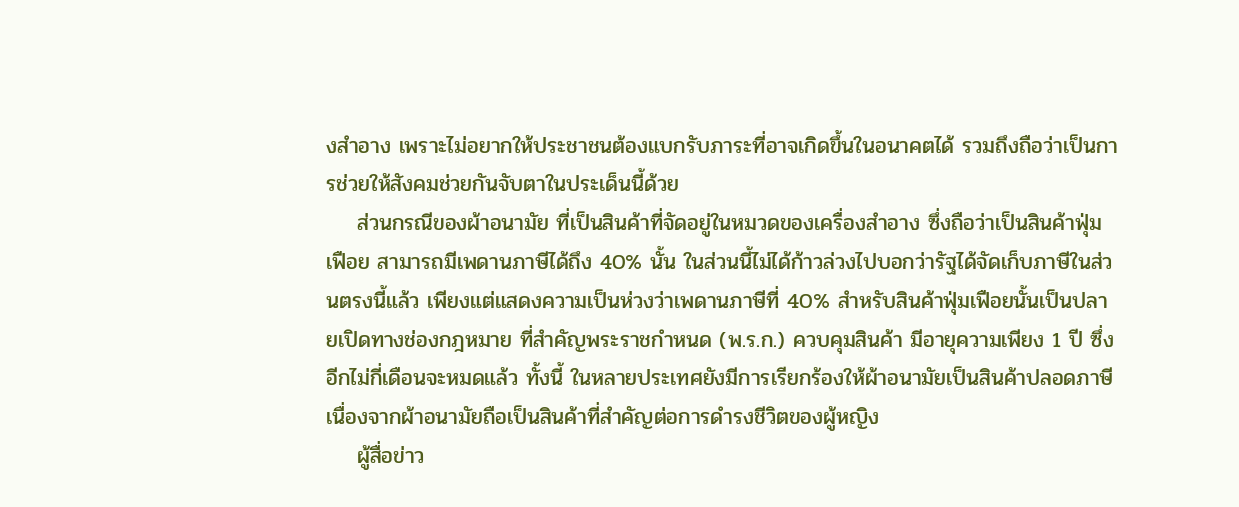งสำอาง เพราะไม่อยากให้ประชาชนต้องแบกรับภาระที่อาจเกิดขึ้นในอนาคตได้ รวมถึงถือว่าเป็นการช่วยให้สังคมช่วยกันจับตาในประเด็นนี้ด้วย
    ส่วนกรณีของผ้าอนามัย ที่เป็นสินค้าที่จัดอยู่ในหมวดของเครื่องสำอาง ซึ่งถือว่าเป็นสินค้าฟุ่มเฟือย สามารถมีเพดานภาษีได้ถึง 40% นั้น ในส่วนนี้ไม่ได้ก้าวล่วงไปบอกว่ารัฐได้จัดเก็บภาษีในส่วนตรงนี้แล้ว เพียงแต่แสดงความเป็นห่วงว่าเพดานภาษีที่ 40% สำหรับสินค้าฟุ่มเฟือยนั้นเป็นปลายเปิดทางช่องกฎหมาย ที่สำคัญพระราชกำหนด (พ.ร.ก.) ควบคุมสินค้า มีอายุความเพียง 1 ปี ซึ่งอีกไม่กี่เดือนจะหมดแล้ว ทั้งนี้ ในหลายประเทศยังมีการเรียกร้องให้ผ้าอนามัยเป็นสินค้าปลอดภาษี เนื่องจากผ้าอนามัยถือเป็นสินค้าที่สำคัญต่อการดำรงชีวิตของผู้หญิง
    ผู้สื่อข่าว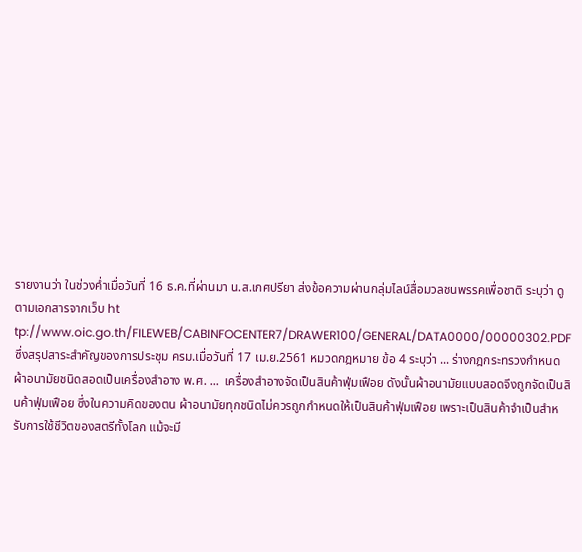รายงานว่า ในช่วงค่ำเมื่อวันที่ 16 ธ.ค.ที่ผ่านมา น.ส.เกศปรียา ส่งข้อความผ่านกลุ่มไลน์สื่อมวลชนพรรคเพื่อชาติ ระบุว่า ดูตามเอกสารจากเว็บ ht tp://www.oic.go.th/FILEWEB/CABINFOCENTER7/DRAWER100/GENERAL/DATA0000/00000302.PDF ซึ่งสรุปสาระสำคัญของการประชุม ครม.เมื่อวันที่ 17 เม.ย.2561 หมวดกฎหมาย ข้อ 4 ระบุว่า ... ร่างกฎกระทรวงกำหนดผ้าอนามัยชนิดสอดเป็นเครื่องสำอาง พ.ศ. ...  เครื่องสำอางจัดเป็นสินค้าฟุ่มเฟือย ดังนั้นผ้าอนามัยแบบสอดจึงถูกจัดเป็นสินค้าฟุ่มเฟือย ซึ่งในความคิดของตน ผ้าอนามัยทุกชนิดไม่ควรถูกกำหนดให้เป็นสินค้าฟุ่มเฟือย เพราะเป็นสินค้าจำเป็นสำหรับการใช้ชีวิตของสตรีทั้งโลก แม้จะมี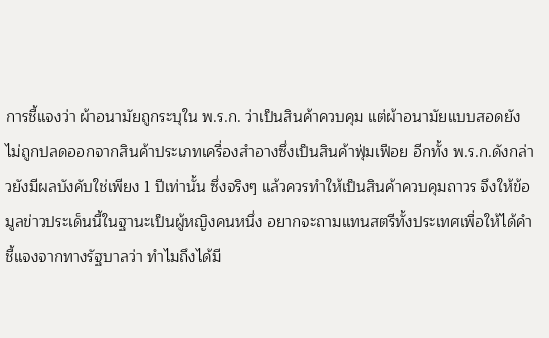การชี้แจงว่า ผ้าอนามัยถูกระบุใน พ.ร.ก. ว่าเป็นสินค้าควบคุม แต่ผ้าอนามัยแบบสอดยังไม่ถูกปลดออกจากสินค้าประเภทเครื่องสำอางซึ่งเป็นสินค้าฟุ่มเฟือย อีกทั้ง พ.ร.ก.ดังกล่าวยังมีผลบังคับใช่เพียง 1 ปีเท่านั้น ซึ่งจริงๆ แล้วควรทำให้เป็นสินค้าควบคุมถาวร จึงให้ข้อมูลข่าวประเด็นนี้ในฐานะเป็นผู้หญิงคนหนึ่ง อยากจะถามแทนสตรีทั้งประเทศเพื่อให้ได้คำชี้แจงจากทางรัฐบาลว่า ทำไมถึงได้มี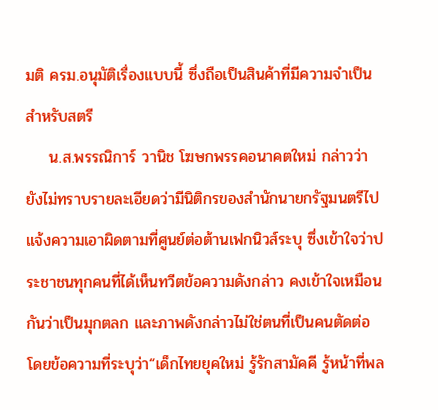มติ ครม.อนุมัติเรื่องแบบนี้ ซึ่งถือเป็นสินค้าที่มีความจำเป็นสำหรับสตรี
    น.ส.พรรณิการ์ วานิช โฆษกพรรคอนาคตใหม่ กล่าวว่า ยังไม่ทราบรายละเอียดว่ามีนิติกรของสำนักนายกรัฐมนตรีไปแจ้งความเอาผิดตามที่ศูนย์ต่อต้านเฟกนิวส์ระบุ ซึ่งเข้าใจว่าประชาชนทุกคนที่ได้เห็นทวีตข้อความดังกล่าว คงเข้าใจเหมือนกันว่าเป็นมุกตลก และภาพดังกล่าวไม่ใช่ตนที่เป็นคนตัดต่อ โดยข้อความที่ระบุว่า“เด็กไทยยุคใหม่ รู้รักสามัคคี รู้หน้าที่พล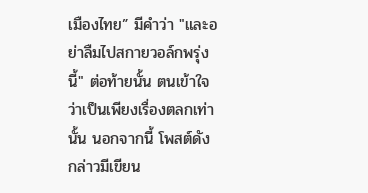เมืองไทย” มีคำว่า "และอย่าลืมไปสกายวอล์กพรุ่งนี้" ต่อท้ายนั้น ตนเข้าใจว่าเป็นเพียงเรื่องตลกเท่านั้น นอกจากนี้ โพสต์ดังกล่าวมีเขียน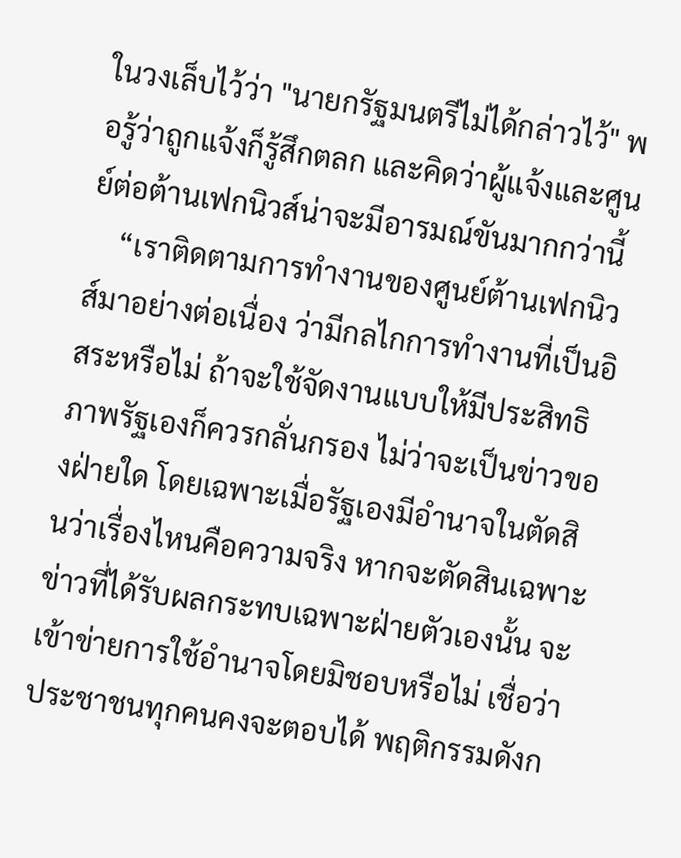ในวงเล็บไว้ว่า "นายกรัฐมนตรีไม่ได้กล่าวไว้" พอรู้ว่าถูกแจ้งก็รู้สึกตลก และคิดว่าผู้แจ้งและศูนย์ต่อต้านเฟกนิวส์น่าจะมีอารมณ์ขันมากกว่านี้
    “เราติดตามการทำงานของศูนย์ต้านเฟกนิวส์มาอย่างต่อเนื่อง ว่ามีกลไกการทำงานที่เป็นอิสระหรือไม่ ถ้าจะใช้จัดงานแบบให้มีประสิทธิภาพรัฐเองก็ควรกลั่นกรอง ไม่ว่าจะเป็นข่าวของฝ่ายใด โดยเฉพาะเมื่อรัฐเองมีอำนาจในตัดสินว่าเรื่องไหนคือความจริง หากจะตัดสินเฉพาะข่าวที่ได้รับผลกระทบเฉพาะฝ่ายตัวเองนั้น จะเข้าข่ายการใช้อำนาจโดยมิชอบหรือไม่ เชื่อว่าประชาชนทุกคนคงจะตอบได้ พฤติกรรมดังก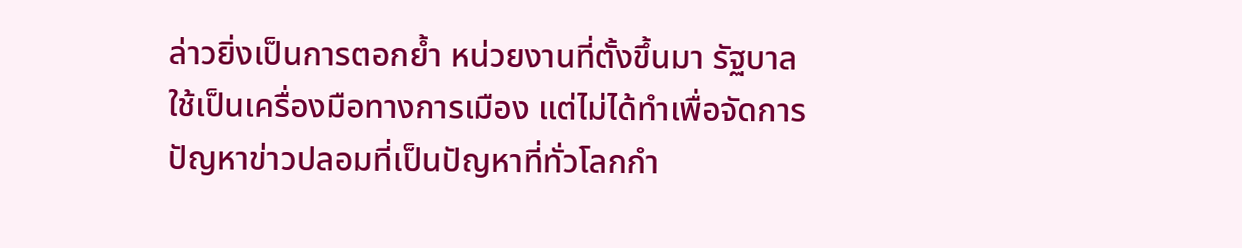ล่าวยิ่งเป็นการตอกย้ำ หน่วยงานที่ตั้งขึ้นมา รัฐบาลใช้เป็นเครื่องมือทางการเมือง แต่ไม่ได้ทำเพื่อจัดการปัญหาข่าวปลอมที่เป็นปัญหาที่ทั่วโลกกำ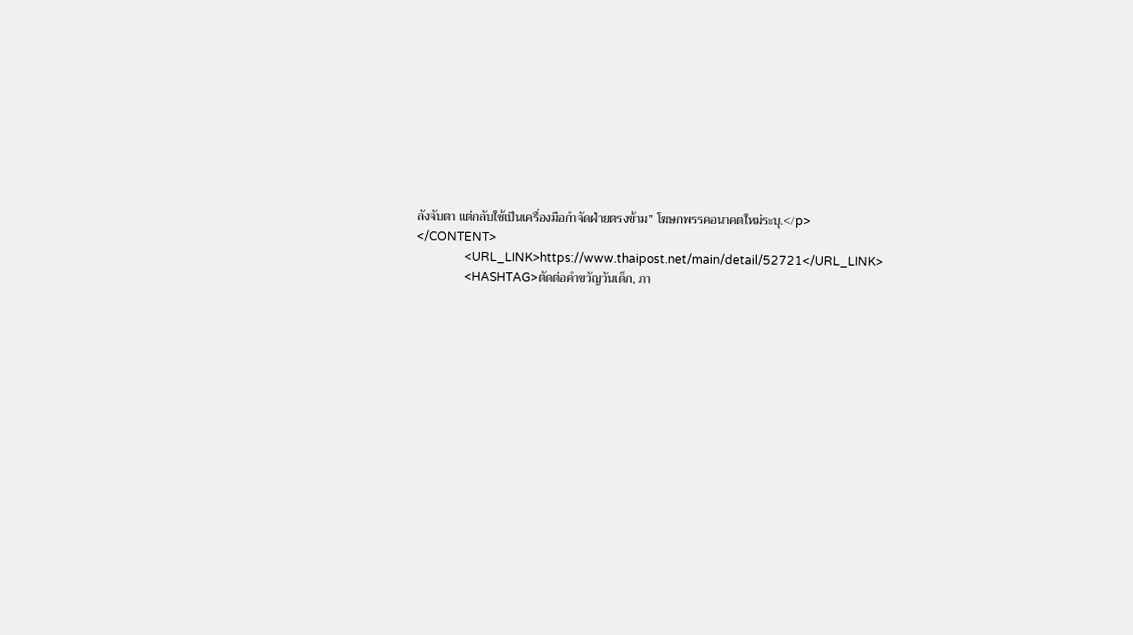ลังจับตา แต่กลับใช้เป็นเครื่องมือกำจัดฝ่ายตรงข้าม” โฆษกพรรคอนาคตใหม่ระบุ.</p>
</CONTENT>
                <URL_LINK>https://www.thaipost.net/main/detail/52721</URL_LINK>
                <HASHTAG>ตัดต่อคำขวัญวันเด็ก, ภา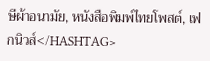ษีผ้าอนามัย, หนังสือพิมพ์ไทยโพสต์, เฟกนิวส์</HASHTAG>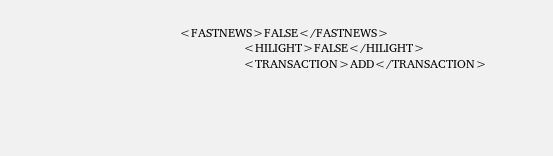<FASTNEWS>FALSE</FASTNEWS>
                <HILIGHT>FALSE</HILIGHT>
                <TRANSACTION>ADD</TRANSACTION>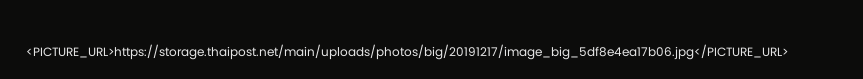<PICTURE_URL>https://storage.thaipost.net/main/uploads/photos/big/20191217/image_big_5df8e4ea17b06.jpg</PICTURE_URL>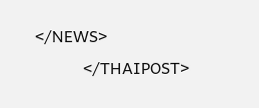</NEWS>
            </THAIPOST>